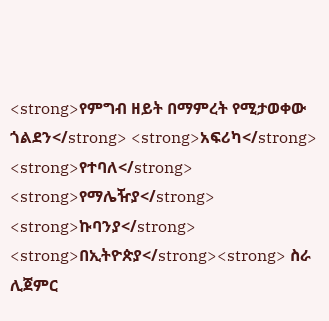<strong>የምግብ ዘይት በማምረት የሚታወቀው ጎልደን</strong> <strong>አፍሪካ</strong> <strong>የተባለ</strong> <strong>የማሌዥያ</strong> <strong>ኩባንያ</strong> <strong>በኢትዮጵያ</strong><strong> ስራ ሊጀምር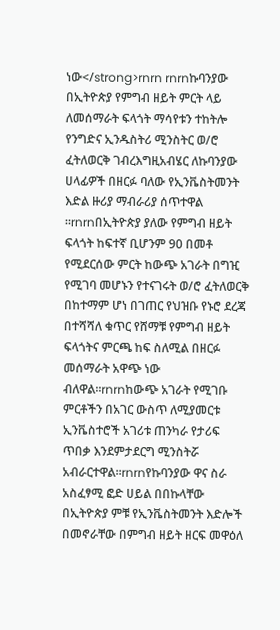ነው</strong>rnrn rnrnኩባንያው በኢትዮጵያ የምግብ ዘይት ምርት ላይ ለመሰማራት ፍላጎት ማሳየቱን ተከትሎ የንግድና ኢንዱስትሪ ሚንስትር ወ/ሮ ፈትለወርቅ ገብረእግዚአብሄር ለኩባንያው ሀላፊዎች በዘርፉ ባለው የኢንቬስትመንት እድል ዙሪያ ማብራሪያ ሰጥተዋል ።rnrnበኢትዮጵያ ያለው የምግብ ዘይት ፍላጎት ከፍተኛ ቢሆንም 90 በመቶ የሚደርሰው ምርት ከውጭ አገራት በግዢ የሚገባ መሆኑን የተናገሩት ወ/ሮ ፈትለወርቅ በከተማም ሆነ በገጠር የህዝቡ የኑሮ ደረጃ በተሻሻለ ቁጥር የሸማቹ የምግብ ዘይት ፍላጎትና ምርጫ ከፍ ስለሚል በዘርፉ መሰማራት አዋጭ ነው ብለዋል።rnrnከውጭ አገራት የሚገቡ ምርቶችን በአገር ውስጥ ለሚያመርቱ ኢንቬስተሮች አገሪቱ ጠንካራ የታሪፍ ጥበቃ እንደምታደርግ ሚንስትሯ አብራርተዋል፡፡rnrnየኩባንያው ዋና ስራ አስፈፃሚ ፎድ ሀይል በበኩላቸው በኢትዮጵያ ምቹ የኢንቬስትመንት እድሎች በመኖራቸው በምግብ ዘይት ዘርፍ መዋዕለ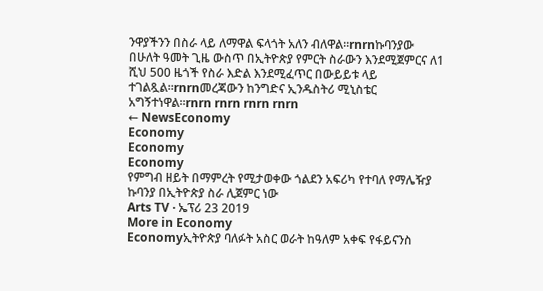ንዋያችንን በስራ ላይ ለማዋል ፍላጎት አለን ብለዋል።rnrnኩባንያው በሁለት ዓመት ጊዜ ውስጥ በኢትዮጵያ የምርት ስራውን እንደሚጀምርና ለ1 ሺህ 500 ዜጎች የስራ እድል እንደሚፈጥር በውይይቱ ላይ ተገልጿል።rnrnመረጃውን ከንግድና ኢንዱስትሪ ሚኒስቴር አግኝተነዋል።rnrn rnrn rnrn rnrn
← NewsEconomy
Economy
Economy
Economy
የምግብ ዘይት በማምረት የሚታወቀው ጎልደን አፍሪካ የተባለ የማሌዥያ ኩባንያ በኢትዮጵያ ስራ ሊጀምር ነው
Arts TV · ኤፕሪ 23 2019
More in Economy
Economyኢትዮጵያ ባለፉት አስር ወራት ከዓለም አቀፍ የፋይናንስ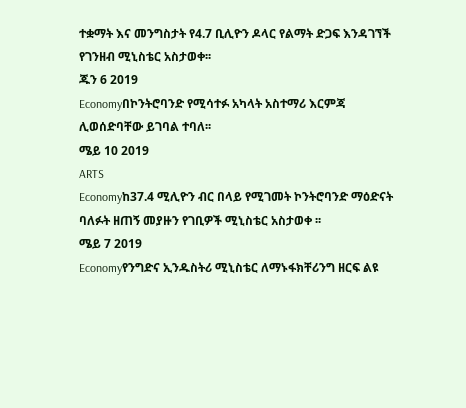ተቋማት እና መንግስታት የ4.7 ቢሊዮን ዶላር የልማት ድጋፍ እንዳገኘች የገንዘብ ሚኒስቴር አስታወቀ፡፡
ጁን 6 2019
Economyበኮንትሮባንድ የሚሳተፉ አካላት አስተማሪ እርምጃ ሊወሰድባቸው ይገባል ተባለ፡፡
ሜይ 10 2019
ARTS
Economyከ37.4 ሚሊዮን ብር በላይ የሚገመት ኮንትሮባንድ ማዕድናት ባለፉት ዘጠኝ መያዙን የገቢዎች ሚኒስቴር አስታወቀ ፡፡
ሜይ 7 2019
Economyየንግድና ኢንዱስትሪ ሚኒስቴር ለማኑፋክቸሪንግ ዘርፍ ልዩ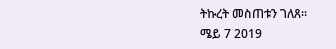ትኩረት መስጠቱን ገለጸ፡፡
ሜይ 7 2019